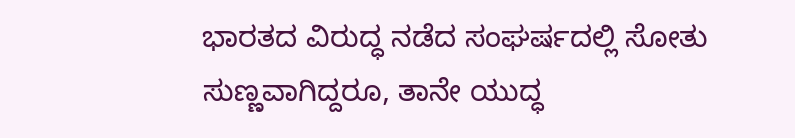ಭಾರತದ ವಿರುದ್ಧ ನಡೆದ ಸಂಘರ್ಷದಲ್ಲಿ ಸೋತು ಸುಣ್ಣವಾಗಿದ್ದರೂ, ತಾನೇ ಯುದ್ಧ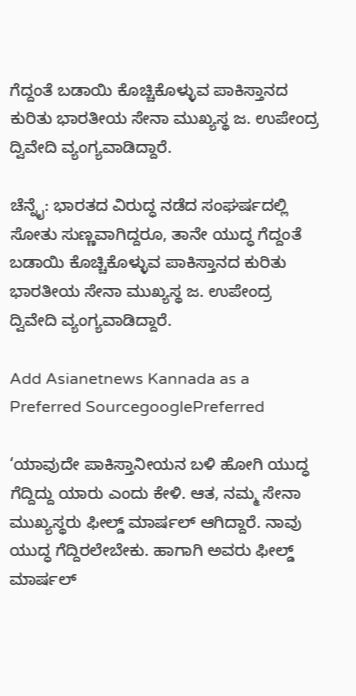ಗೆದ್ದಂತೆ ಬಡಾಯಿ ಕೊಚ್ಚಿಕೊಳ್ಳುವ ಪಾಕಿಸ್ತಾನದ ಕುರಿತು ಭಾರತೀಯ ಸೇನಾ ಮುಖ್ಯಸ್ಥ ಜ. ಉಪೇಂದ್ರ ದ್ವಿವೇದಿ ವ್ಯಂಗ್ಯವಾಡಿದ್ದಾರೆ.

ಚೆನ್ನೈ: ಭಾರತದ ವಿರುದ್ಧ ನಡೆದ ಸಂಘರ್ಷದಲ್ಲಿ ಸೋತು ಸುಣ್ಣವಾಗಿದ್ದರೂ, ತಾನೇ ಯುದ್ಧ ಗೆದ್ದಂತೆ ಬಡಾಯಿ ಕೊಚ್ಚಿಕೊಳ್ಳುವ ಪಾಕಿಸ್ತಾನದ ಕುರಿತು ಭಾರತೀಯ ಸೇನಾ ಮುಖ್ಯಸ್ಥ ಜ. ಉಪೇಂದ್ರ ದ್ವಿವೇದಿ ವ್ಯಂಗ್ಯವಾಡಿದ್ದಾರೆ.

Add Asianetnews Kannada as a Preferred SourcegooglePreferred

‘ಯಾವುದೇ ಪಾಕಿಸ್ತಾನೀಯನ ಬಳಿ ಹೋಗಿ ಯುದ್ಧ ಗೆದ್ದಿದ್ದು ಯಾರು ಎಂದು ಕೇಳಿ. ಆತ, ನಮ್ಮ ಸೇನಾ ಮುಖ್ಯಸ್ಥರು ಫೀಲ್ಡ್ ಮಾರ್ಷಲ್‌ ಆಗಿದ್ದಾರೆ. ನಾವು ಯುದ್ಧ ಗೆದ್ದಿರಲೇಬೇಕು. ಹಾಗಾಗಿ ಅವರು ಫೀಲ್ಡ್‌ ಮಾರ್ಷಲ್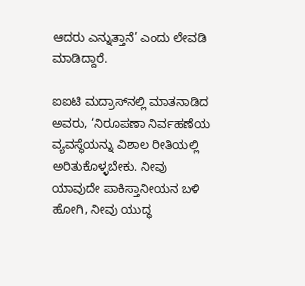ಆದರು ಎನ್ನುತ್ತಾನೆ’ ಎಂದು ಲೇವಡಿ ಮಾಡಿದ್ದಾರೆ.

ಐಐಟಿ ಮದ್ರಾಸ್‌ನಲ್ಲಿ ಮಾತನಾಡಿದ ಅವರು, ‘ನಿರೂಪಣಾ ನಿರ್ವಹಣೆಯ ವ್ಯವಸ್ಥೆಯನ್ನು ವಿಶಾಲ ರೀತಿಯಲ್ಲಿ ಅರಿತುಕೊಳ್ಳಬೇಕು. ನೀವು ಯಾವುದೇ ಪಾಕಿಸ್ತಾನೀಯನ ಬಳಿ ಹೋಗಿ, ನೀವು ಯುದ್ಧ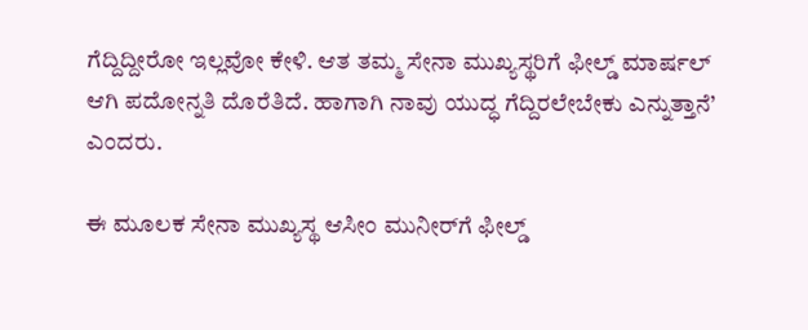ಗೆದ್ದಿದ್ದೀರೋ ಇಲ್ಲವೋ ಕೇಳಿ. ಆತ ತಮ್ಮ ಸೇನಾ ಮುಖ್ಯಸ್ಥರಿಗೆ ಫೀಲ್ಡ್‌ ಮಾರ್ಷಲ್ ಆಗಿ ಪದೋನ್ನತಿ ದೊರೆತಿದೆ. ಹಾಗಾಗಿ ನಾವು ಯುದ್ಧ ಗೆದ್ದಿರಲೇಬೇಕು ಎನ್ನುತ್ತಾನೆ’ ಎಂದರು.

ಈ ಮೂಲಕ ಸೇನಾ ಮುಖ್ಯಸ್ಥ ಆಸೀಂ ಮುನೀರ್‌ಗೆ ಫೀಲ್ಡ್‌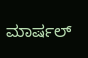ಮಾರ್ಷಲ್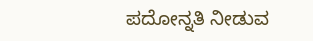ಪದೋನ್ನತಿ ನೀಡುವ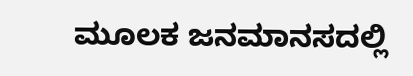ಮೂಲಕ ಜನಮಾನಸದಲ್ಲಿ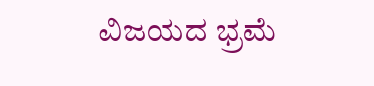ವಿಜಯದ ಭ್ರಮೆ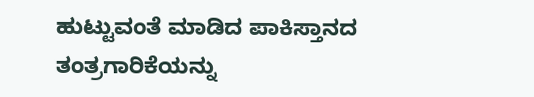ಹುಟ್ಟುವಂತೆ ಮಾಡಿದ ಪಾಕಿಸ್ತಾನದ ತಂತ್ರಗಾರಿಕೆಯನ್ನು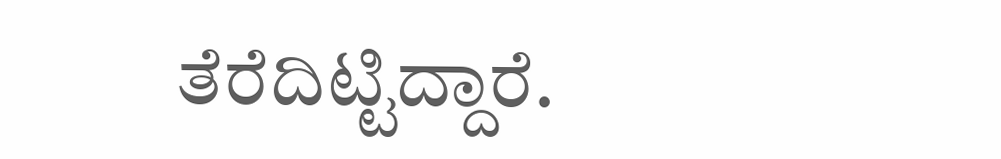ತೆರೆದಿಟ್ಟಿದ್ದಾರೆ.